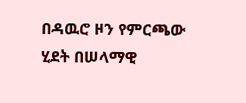በዳዉሮ ዞን የምርጫው ሂደት በሠላማዊ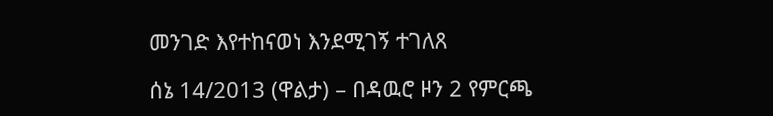መንገድ እየተከናወነ እንደሚገኝ ተገለጸ

ሰኔ 14/2013 (ዋልታ) – በዳዉሮ ዞን 2 የምርጫ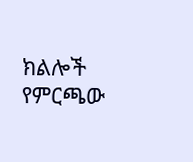ክልሎች የምርጫው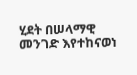ሂደት በሠላማዊ መንገድ እየተከናወነ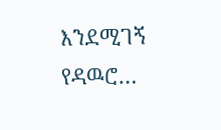እንደሚገኝ የዳዉሮ…